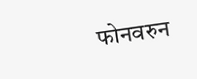फोनवरुन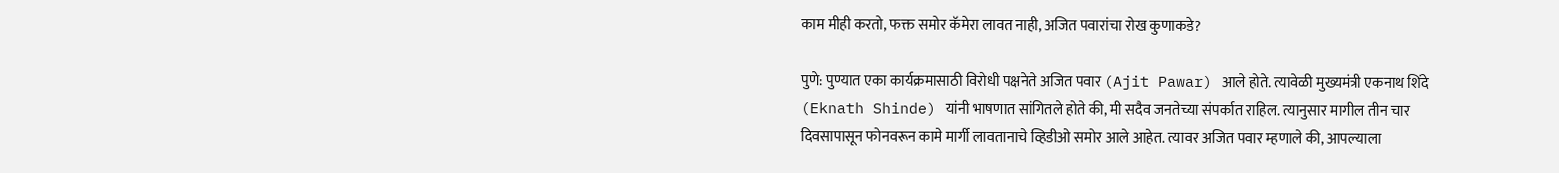काम मीही करतो, फक्त समोर कॅमेरा लावत नाही, अजित पवारांचा रोख कुणाकडे?

पुणे: पुण्यात एका कार्यक्रमासाठी विरोधी पक्षनेते अजित पवार (Ajit Pawar) आले होते. त्यावेळी मुख्यमंत्री एकनाथ शिंदे (Eknath Shinde) यांनी भाषणात सांगितले होते की, मी सदैव जनतेच्या संपर्कात राहिल. त्यानुसार मागील तीन चार दिवसापासून फोनवरून कामे मार्गी लावतानाचे व्हिडीओ समोर आले आहेत. त्यावर अजित पवार म्हणाले की, आपल्याला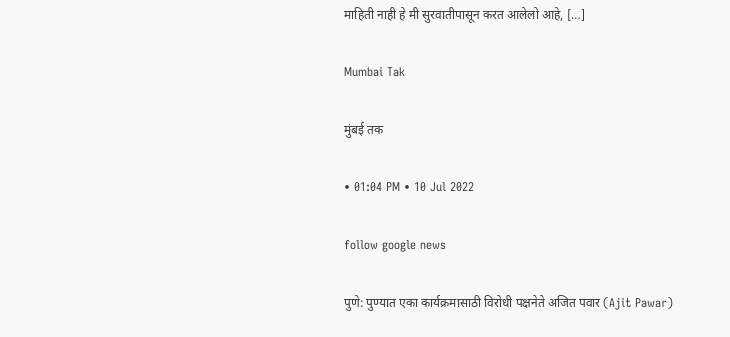माहिती नाही हे मी सुरवातीपासून करत आलेलो आहे, […]

Mumbai Tak

मुंबई तक

• 01:04 PM • 10 Jul 2022

follow google news

पुणे: पुण्यात एका कार्यक्रमासाठी विरोधी पक्षनेते अजित पवार (Ajit Pawar)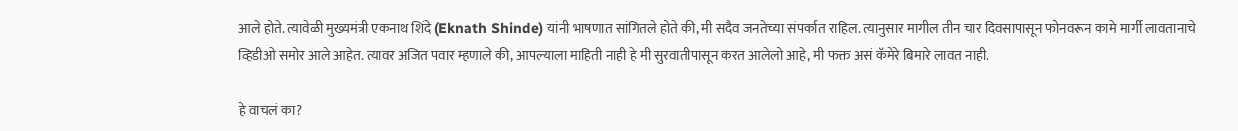आले होते. त्यावेळी मुख्यमंत्री एकनाथ शिंदे (Eknath Shinde) यांनी भाषणात सांगितले होते की, मी सदैव जनतेच्या संपर्कात राहिल. त्यानुसार मागील तीन चार दिवसापासून फोनवरून कामे मार्गी लावतानाचे व्हिडीओ समोर आले आहेत. त्यावर अजित पवार म्हणाले की, आपल्याला माहिती नाही हे मी सुरवातीपासून करत आलेलो आहे, मी फक्त असं कॅमेरे बिमारे लावत नाही.

हे वाचलं का?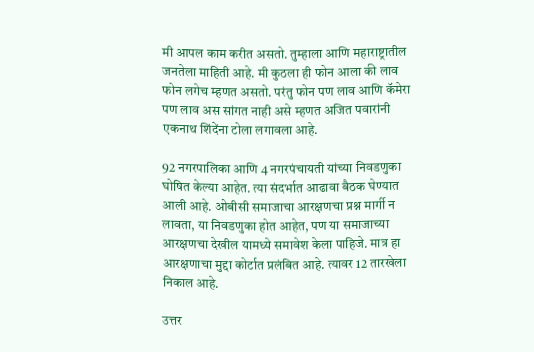मी आपल काम करीत असतो. तुम्हाला आणि महाराष्ट्रातील जनतेला माहिती आहे. मी कुठला ही फोन आला की लाव फोन लगेच म्हणत असतो. परंतु फोन पण लाव आणि कॅमेरा पण लाव अस सांगत नाही असे म्हणत अजित पवारांनी एकनाथ शिंदेंना टोला लगावला आहे.

92 नगरपालिका आणि 4 नगरपंचायती यांच्या निवडणुका घोषित केल्या आहेत. त्या संदर्भात आढावा बैठक घेण्यात आली आहे. ओबीसी समाजाचा आरक्षणचा प्रश्न मार्गी न लावता, या निवडणुका होत आहेत, पण या समाजाच्या आरक्षणचा देखील यामध्ये समावेश केला पाहिजे. मात्र हा आरक्षणाचा मुद्दा कोर्टात प्रलंबित आहे. त्यावर 12 तारखेला निकाल आहे.

उत्तर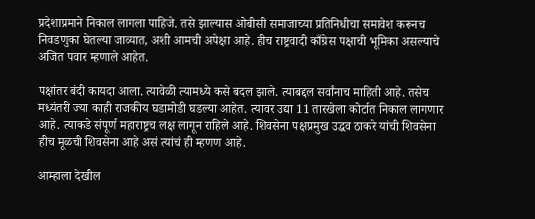प्रदेशाप्रमाने निकाल लागला पाहिजे. तसे झाल्यास ओबीसी समाजाच्या प्रतिनिधीचा समावेश करूनच निवडणुका घेतल्या जाव्यात, अशी आमची अपेक्षा आहे. हीच राष्ट्रवादी काँग्रेस पक्षाची भूमिका असल्याचे अजित पवार म्हणाले आहेत.

पक्षांतर बंदी कायदा आला. त्यावेळी त्यामध्ये कसे बदल झाले. त्याबद्दल सर्वांनाच माहिती आहे. तसेच मध्यंतरी ज्या काही राजकीय घडामोडी घडल्या आहेत. त्यावर उद्या 11 तारखेला कोर्टात निकाल लागणार आहे. त्याकडे संपूर्ण महाराष्ट्रच लक्ष लागून राहिले आहे. शिवसेना पक्षप्रमुख उद्धव ठाकरे यांची शिवसेना हीच मूळची शिवसेना आहे असं त्यांचं ही म्हणण आहे.

आम्हाला देखील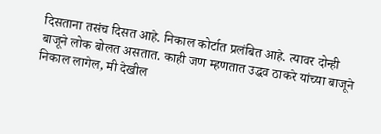दिसताना तसंच दिसत आहे. निकाल कोर्टात प्रलंबित आहे. त्यावर दोन्ही बाजूने लोक बोलत असतात. काही जण म्हणतात उद्धव ठाकरे यांच्या बाजूने निकाल लागेल, मी देखील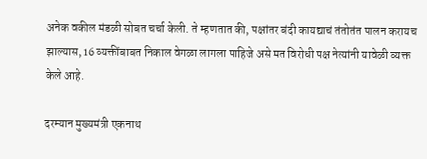अनेक वकील मंडळी सोबत चर्चा केली. ते म्हणतात की, पक्षांतर बंदी कायद्याचं तंतोतंत पालन करायच झाल्यास, 16 व्यक्तींबाबत निकाल वेगळा लागला पाहिजे असे मत विरोधी पक्ष नेत्यांनी यावेळी व्यक्त केले आहे.

दरम्यान मुख्यमंत्री एकनाथ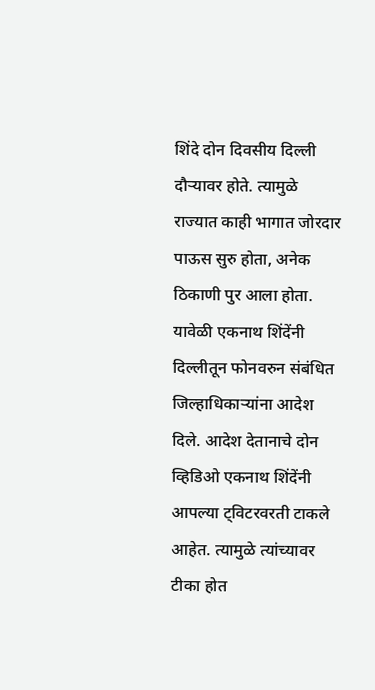शिंदे दोन दिवसीय दिल्ली दौऱ्यावर होते. त्यामुळे राज्यात काही भागात जोरदार पाऊस सुरु होता, अनेक ठिकाणी पुर आला होता. यावेळी एकनाथ शिंदेंनी दिल्लीतून फोनवरुन संबंधित जिल्हाधिकाऱ्यांना आदेश दिले. आदेश देतानाचे दोन व्हिडिओ एकनाथ शिंदेंनी आपल्या ट्विटरवरती टाकले आहेत. त्यामुळे त्यांच्यावर टीका होत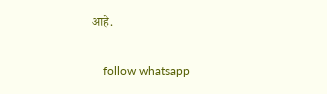आहे.

    follow whatsapp